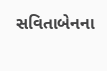સવિતાબેનના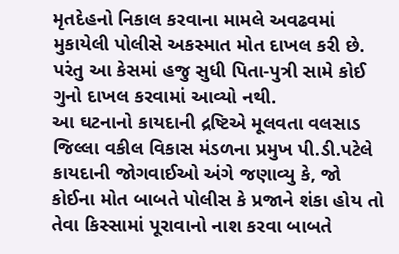મૃતદેહનો નિકાલ કરવાના મામલે અવઢવમાં મુકાયેલી પોલીસે અકસ્માત મોત દાખલ કરી છે. પરંતુ આ કેસમાં હજુ સુધી પિતા-પુત્રી સામે કોઈ ગુનો દાખલ કરવામાં આવ્યો નથી.
આ ઘટનાનો કાયદાની દ્રષ્ટિએ મૂલવતા વલસાડ જિલ્લા વકીલ વિકાસ મંડળના પ્રમુખ પી.ડી.પટેલે કાયદાની જોગવાઈઓ અંગે જણાવ્યુ કે, જો કોઈના મોત બાબતે પોલીસ કે પ્રજાને શંકા હોય તો તેવા કિસ્સામાં પૂરાવાનો નાશ કરવા બાબતે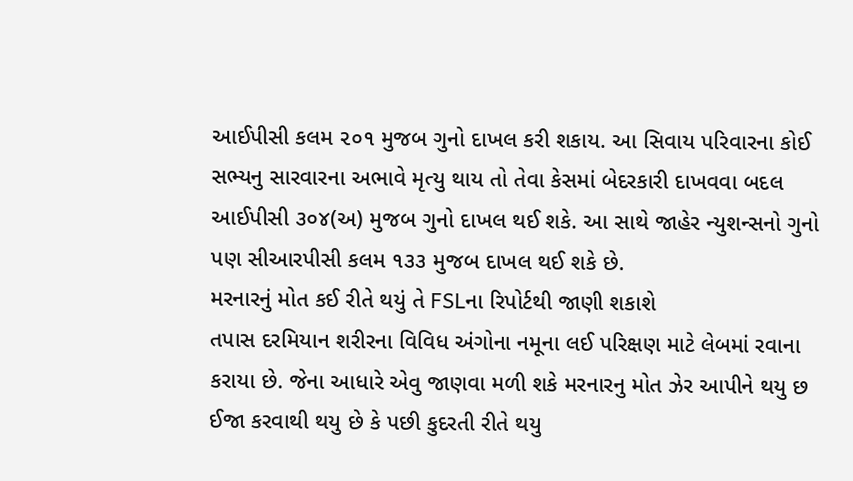આઈપીસી કલમ ૨૦૧ મુજબ ગુનો દાખલ કરી શકાય. આ સિવાય પરિવારના કોઈ સભ્યનુ સારવારના અભાવે મૃત્યુ થાય તો તેવા કેસમાં બેદરકારી દાખવવા બદલ આઈપીસી ૩૦૪(અ) મુજબ ગુનો દાખલ થઈ શકે. આ સાથે જાહેર ન્યુશન્સનો ગુનો પણ સીઆરપીસી કલમ ૧૩૩ મુજબ દાખલ થઈ શકે છે.
મરનારનું મોત કઈ રીતે થયું તે FSLના રિપોર્ટથી જાણી શકાશે
તપાસ દરમિયાન શરીરના વિવિધ અંગોના નમૂના લઈ પરિક્ષણ માટે લેબમાં રવાના કરાયા છે. જેના આધારે એવુ જાણવા મળી શકે મરનારનુ મોત ઝેર આપીને થયુ છ ઈજા કરવાથી થયુ છે કે પછી કુદરતી રીતે થયુ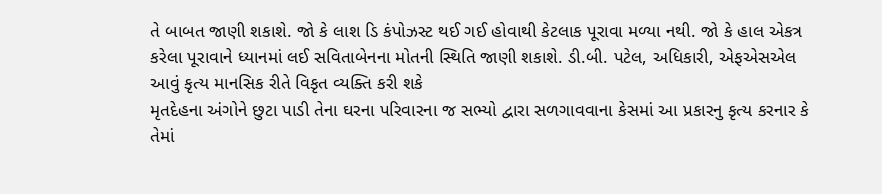તે બાબત જાણી શકાશે. જો કે લાશ ડિ કંપોઝસ્ટ થઈ ગઈ હોવાથી કેટલાક પૂરાવા મળ્યા નથી. જો કે હાલ એકત્ર કરેલા પૂરાવાને ધ્યાનમાં લઈ સવિતાબેનના મોતની સ્થિતિ જાણી શકાશે. ડી.બી. પટેલ, અધિકારી, એફએસએલ
આવું કૃત્ય માનસિક રીતે વિકૃત વ્યક્તિ કરી શકે
મૃતદેહના અંગોને છુટા પાડી તેના ઘરના પરિવારના જ સભ્યો દ્વારા સળગાવવાના કેસમાં આ પ્રકારનુ કૃત્ય કરનાર કે તેમાં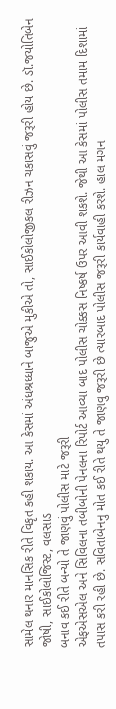સામેલ થનાર માનસિક રીતે વિકૃત કહી શકાય. આ કેસમાં અંધશ્રધ્ધાને બાજુએ મુકીએ તો, સાઈકોલોજીકલ રીઝન ચકાસવું જરૂરી હોય છે. ડૉ.જયોતિબેન જોષી, સાઈકોલોજિસ્ટ, વલસાડ
બનાવ કઈ રીતે બન્યો તે જાણવું પોલીસ માટે જરૂરી
એફએસએલ અને સિવિલના તબીબોની પેનલના રિપોર્ટ આવ્યા બાદ પોલીસ ચોક્કસ નિષ્કર્ષ ઉપર આવી શકશે. જેથી આ કેસમાં પોલીસ તમામ દિશામાં તપાસ કરી રહી છે. સવિતાબેનનુ મોત કઈ રીતે થયુ તે જાણવુ જરૂરી છે ત્યારબાદ પોલીસ જરૂરી કાર્યવાહી કરશે. હાલ મગન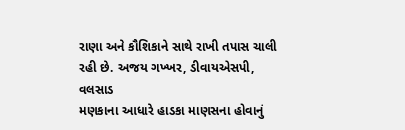રાણા અને કૌશિકાને સાથે રાખી તપાસ ચાલી રહી છે. અજય ગખ્ખર, ડીવાયએસપી, વલસાડ
મણકાના આધારે હાડકા માણસના હોવાનું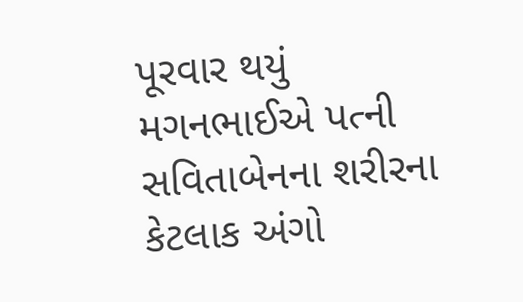પૂરવાર થયું
મગનભાઈએ પત્ની સવિતાબેનના શરીરના કેટલાક અંગો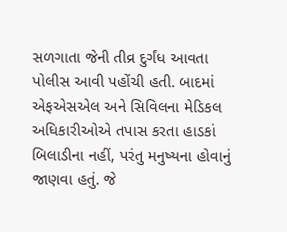સળગાતા જેની તીવ્ર દુર્ગંધ આવતા પોલીસ આવી પહોંચી હતી. બાદમાં એફએસએલ અને સિવિલના મેડિકલ અધિકારીઓએ તપાસ કરતા હાડકાં બિલાડીના નહીં, પરંતુ મનુષ્યના હોવાનું જાણવા હતું. જે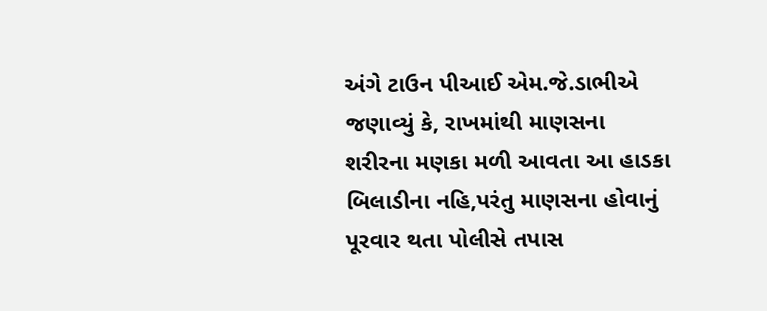અંગે ટાઉન પીઆઈ એમ.જે.ડાભીએ જણાવ્યું કે, રાખમાંથી માણસના શરીરના મણકા મળી આવતા આ હાડકા બિલાડીના નહિ,પરંતુ માણસના હોવાનું પૂરવાર થતા પોલીસે તપાસ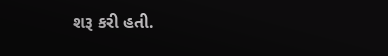શરૂ કરી હતી.